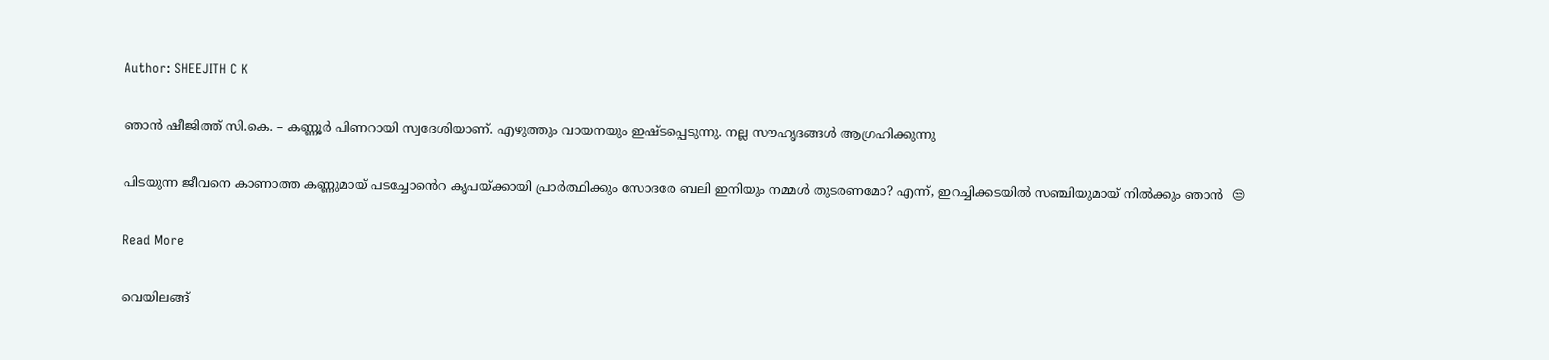Author: SHEEJITH C K

ഞാൻ ഷീജിത്ത് സി.കെ. – കണ്ണൂർ പിണറായി സ്വദേശിയാണ്. എഴുത്തും വായനയും ഇഷ്ടപ്പെടുന്നു. നല്ല സൗഹൃദങ്ങൾ ആഗ്രഹിക്കുന്നു

പിടയുന്ന ജീവനെ കാണാത്ത കണ്ണുമായ് പടച്ചോൻെറ കൃപയ്ക്കായി പ്രാർത്ഥിക്കും സോദരേ ബലി ഇനിയും നമ്മൾ തുടരണമോ? എന്ന്, ഇറച്ചിക്കടയിൽ സഞ്ചിയുമായ് നിൽക്കും ഞാൻ  😒

Read More

വെയിലങ്ങ്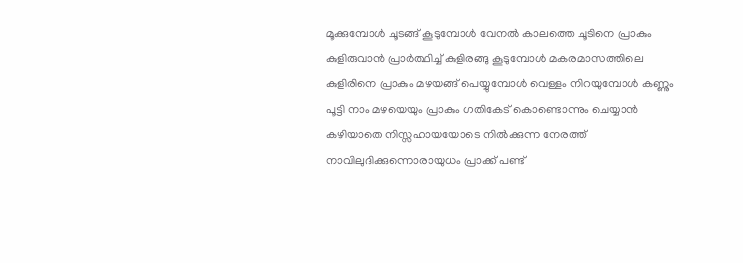മൂക്കുമ്പോൾ ചൂടങ്ങ് കൂടുമ്പോൾ വേനൽ കാലത്തെ ചൂടിനെ പ്രാകും  കുളിരുവാൻ പ്രാർത്ഥിച്ച് കുളിരങ്ങു കൂടുമ്പോൾ മകരമാസത്തിലെ കുളിരിനെ പ്രാകും മഴയങ്ങ് പെയ്യുമ്പോൾ വെള്ളം നിറയുമ്പോൾ കണ്ണും പൂട്ടി നാം മഴയെയും പ്രാകും ഗതികേട് കൊണ്ടൊന്നും ചെയ്യാൻ കഴിയാതെ നിസ്സഹായയോടെ നിൽക്കുന്ന നേരത്ത് നാവിലുദിക്കുന്നൊരായുധം പ്രാക്ക് പണ്ട്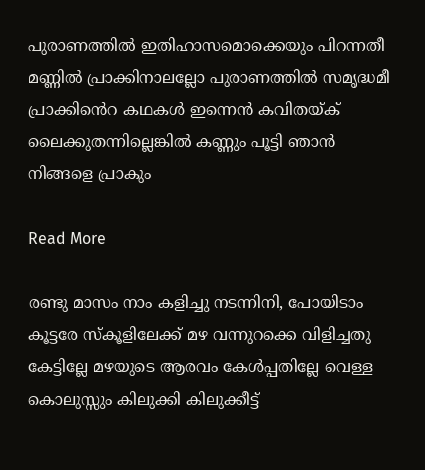പുരാണത്തിൽ ഇതിഹാസമൊക്കെയും പിറന്നതീ മണ്ണിൽ പ്രാക്കിനാലല്ലോ പുരാണത്തിൽ സമൃദ്ധമീ പ്രാക്കിൻെറ കഥകൾ ഇന്നെൻ കവിതയ്ക് ലൈക്കുതന്നില്ലെങ്കിൽ കണ്ണും പൂട്ടി ഞാൻ നിങ്ങളെ പ്രാകും

Read More

രണ്ടു മാസം നാം കളിച്ചു നടന്നിനി, പോയിടാം കൂട്ടരേ സ്കൂളിലേക്ക് മഴ വന്നുറക്കെ വിളിച്ചതു കേട്ടില്ലേ മഴയുടെ ആരവം കേൾപ്പതില്ലേ വെള്ള കൊലുസ്സും കിലുക്കി കിലുക്കീട്ട്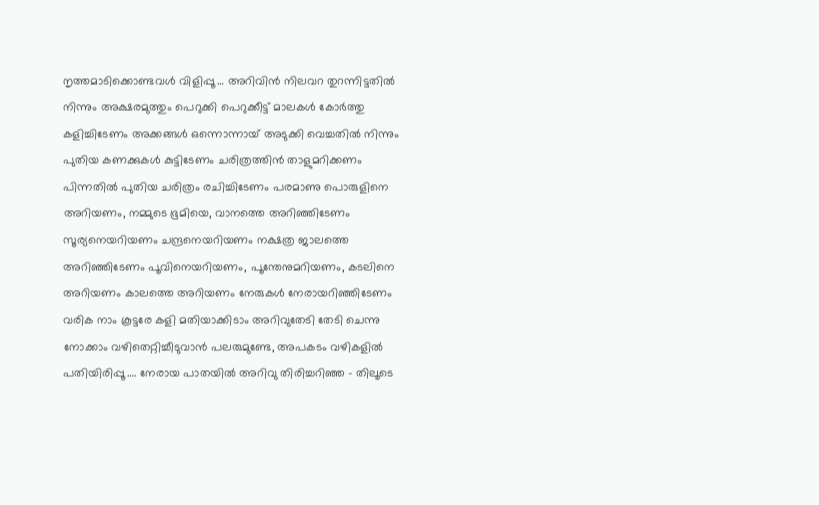നൃത്തമാടിക്കൊണ്ടവൾ വിളിപ്പൂ … അറിവിൻ നിലവറ തുറന്നിട്ടതിൽ നിന്നും അക്ഷരമുത്തും പെറുക്കി പെറുക്കീട്ട് മാലകൾ കോർത്തു കളിച്ചിടേണം അക്കങ്ങൾ ഒന്നൊന്നായ് അടുക്കി വെച്ചതിൽ നിന്നും പുതിയ കണക്കുകൾ കുട്ടിടേണം ചരിത്രത്തിൻ താളുമറിക്കണം പിന്നതിൽ പുതിയ ചരിത്രം രചിച്ചിടേണം പരമാണു പൊരുളിനെ അറിയണം, നമ്മുടെ ഭൂമിയെ, വാനത്തെ അറിഞ്ഞിടേണം സൂര്യനെയറിയണം ചന്ദ്രനെയറിയണം നക്ഷത്ര ജാലത്തെ അറിഞ്ഞിടേണം പൂവിനെയറിയണം, പൂന്തേനുമറിയണം, കടലിനെ അറിയണം കാലത്തെ അറിയണം നേരുകൾ നേരായറിഞ്ഞിടേണം വരിക നാം കൂട്ടരേ കളി മതിയാക്കിടാം അറിവുതേടി തേടി ചെന്നു നോക്കാം വഴിതെറ്റിച്ചീടുവാൻ പലരുമുണ്ടേ, അപകടം വഴികളിൽ പതിയിരിപ്പൂ…. നേരായ പാതയിൽ അറിവു തിരിച്ചറിഞ്ഞ – തിലൂടെ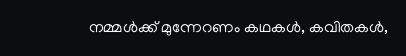നമ്മൾക്ക് മുന്നേറണം കഥകൾ, കവിതകൾ,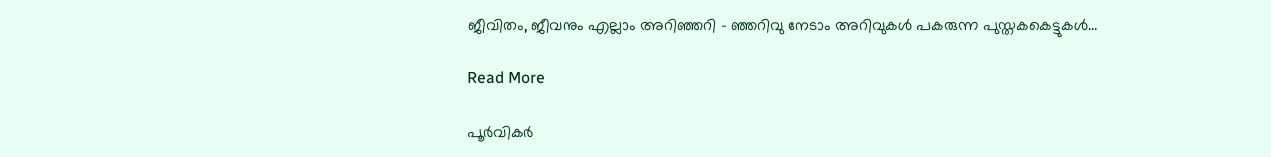ജീവിതം, ജീവനും എല്ലാം അറിഞ്ഞറി – ഞ്ഞറിവു നേടാം അറിവുകൾ പകരുന്ന പുസ്തകകെട്ടുകൾ…

Read More

പൂർവികർ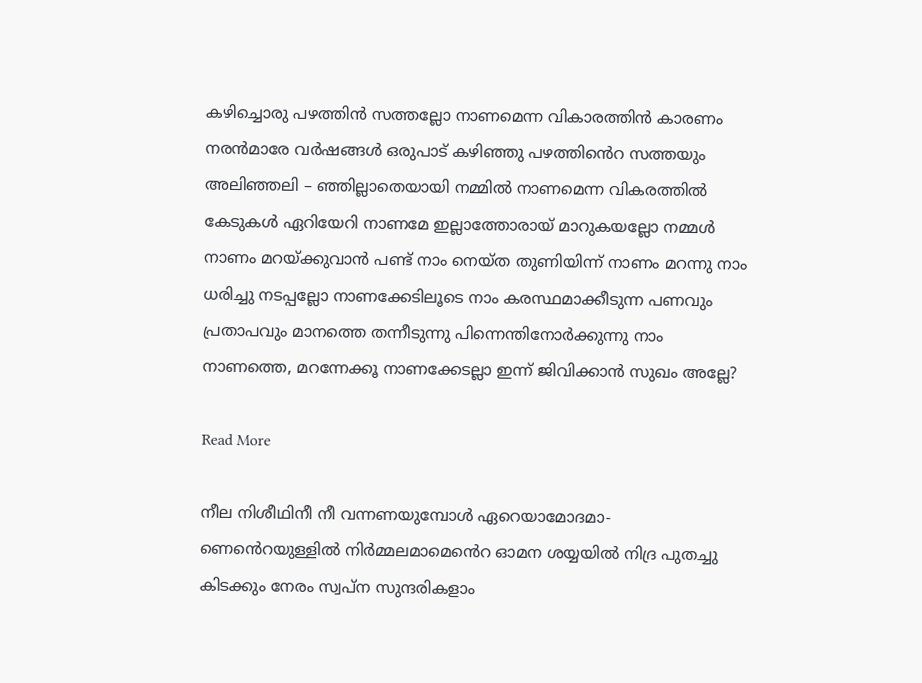കഴിച്ചൊരു പഴത്തിൻ സത്തല്ലോ നാണമെന്ന വികാരത്തിൻ കാരണം നരൻമാരേ വർഷങ്ങൾ ഒരുപാട് കഴിഞ്ഞു പഴത്തിൻെറ സത്തയും അലിഞ്ഞലി – ഞ്ഞില്ലാതെയായി നമ്മിൽ നാണമെന്ന വികരത്തിൽ കേടുകൾ ഏറിയേറി നാണമേ ഇല്ലാത്തോരായ് മാറുകയല്ലോ നമ്മൾ നാണം മറയ്ക്കുവാൻ പണ്ട് നാം നെയ്ത തുണിയിന്ന് നാണം മറന്നു നാം ധരിച്ചു നടപ്പല്ലോ നാണക്കേടിലൂടെ നാം കരസ്ഥമാക്കീടുന്ന പണവും പ്രതാപവും മാനത്തെ തന്നീടുന്നു പിന്നെന്തിനോർക്കുന്നു നാം നാണത്തെ, മറന്നേക്കൂ നാണക്കേടല്ലാ ഇന്ന് ജിവിക്കാൻ സുഖം അല്ലേ?

Read More

നീല നിശീഥിനീ നീ വന്നണയുമ്പോൾ ഏറെയാമോദമാ- ണെൻെറയുള്ളിൽ നിർമ്മലമാമെൻെറ ഓമന ശയ്യയിൽ നിദ്ര പുതച്ചു കിടക്കും നേരം സ്വപ്ന സുന്ദരികളാം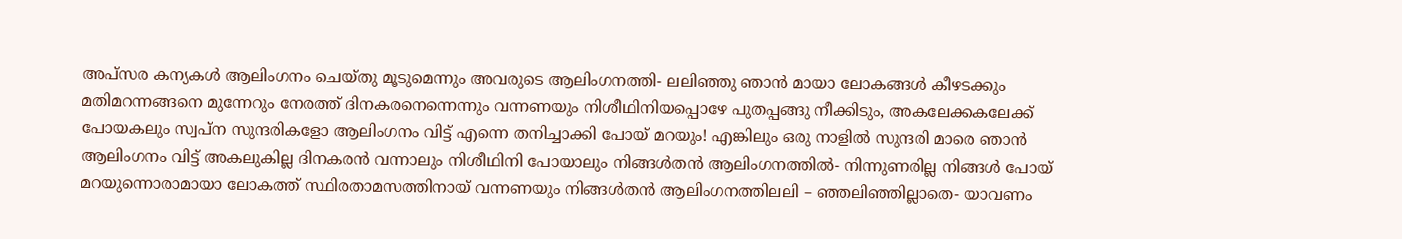അപ്സര കന്യകൾ ആലിംഗനം ചെയ്തു മൂടുമെന്നും അവരുടെ ആലിംഗനത്തി- ലലിഞ്ഞു ഞാൻ മായാ ലോകങ്ങൾ കീഴടക്കും മതിമറന്നങ്ങനെ മുന്നേറും നേരത്ത് ദിനകരനെന്നെന്നും വന്നണയും നിശീഥിനിയപ്പൊഴേ പുതപ്പങ്ങു നീക്കിടും, അകലേക്കകലേക്ക് പോയകലും സ്വപ്ന സുന്ദരികളോ ആലിംഗനം വിട്ട് എന്നെ തനിച്ചാക്കി പോയ് മറയും! എങ്കിലും ഒരു നാളിൽ സുന്ദരി മാരെ ഞാൻ ആലിംഗനം വിട്ട് അകലുകില്ല ദിനകരൻ വന്നാലും നിശീഥിനി പോയാലും നിങ്ങൾതൻ ആലിംഗനത്തിൽ- നിന്നുണരില്ല നിങ്ങൾ പോയ് മറയുന്നൊരാമായാ ലോകത്ത് സ്ഥിരതാമസത്തിനായ് വന്നണയും നിങ്ങൾതൻ ആലിംഗനത്തിലലി – ഞ്ഞലിഞ്ഞില്ലാതെ- യാവണം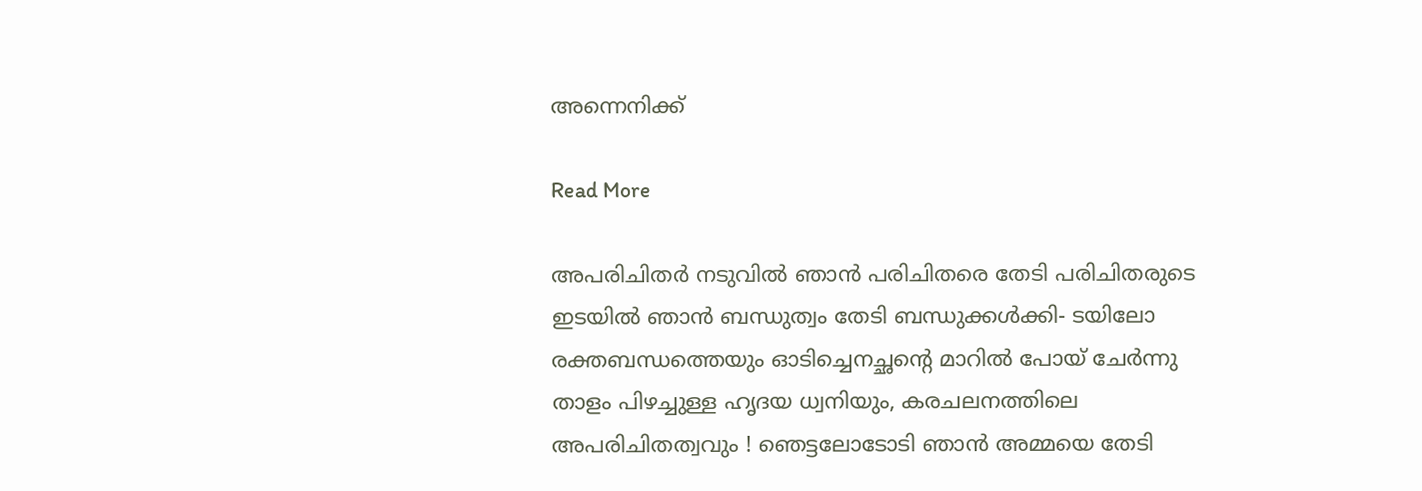അന്നെനിക്ക്

Read More

അപരിചിതർ നടുവിൽ ഞാൻ പരിചിതരെ തേടി പരിചിതരുടെ ഇടയിൽ ഞാൻ ബന്ധുത്വം തേടി ബന്ധുക്കൾക്കി- ടയിലോ രക്തബന്ധത്തെയും ഓടിച്ചെനച്ഛൻ്റെ മാറിൽ പോയ് ചേർന്നു താളം പിഴച്ചുള്ള ഹൃദയ ധ്വനിയും, കരചലനത്തിലെ അപരിചിതത്വവും ! ഞെട്ടലോടോടി ഞാൻ അമ്മയെ തേടി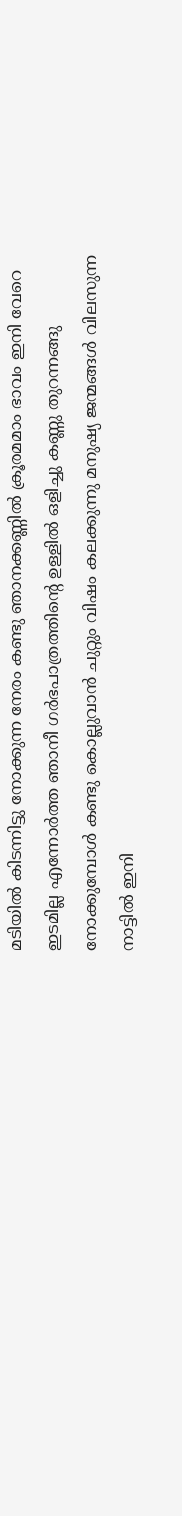മടിയിൽ കിടന്നിട്ടു നോക്കുന്ന നേരം കണ്ടു ഞാനക്കണ്ണിൽ ക്രൂരമമാം ഭാവം ഇനി വേറെ ഇടമില്ല എന്നോർത്ത ഞാനീ ഗർഭപാത്രത്തിൻ്റെ ഉള്ളിൽ ഒളിച്ചു കണ്ണു തുറന്നങ്ങു നോക്കുമ്പോൾ കണ്ടു കൊല്ലുവാൻ ചുറ്റും വിഷം കലക്കുന്നു മനുഷ്യ ജന്മങ്ങൾ വിലസുന്ന നാട്ടിൽ ഇനി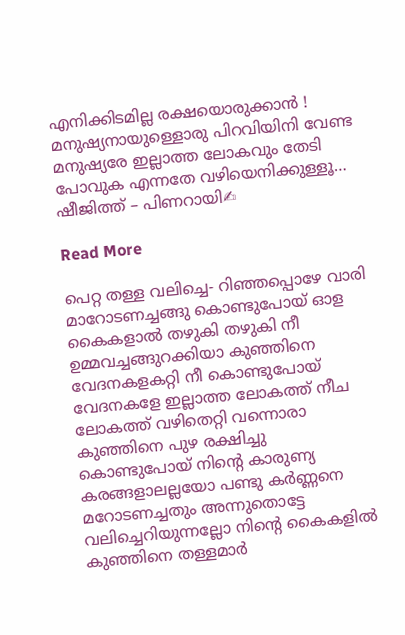എനിക്കിടമില്ല രക്ഷയൊരുക്കാൻ ! മനുഷ്യനായുള്ളൊരു പിറവിയിനി വേണ്ട മനുഷ്യരേ ഇല്ലാത്ത ലോകവും തേടി പോവുക എന്നതേ വഴിയെനിക്കുള്ളൂ… ഷീജിത്ത് – പിണറായി✍

Read More

പെറ്റ തള്ള വലിച്ചെ- റിഞ്ഞപ്പൊഴേ വാരി മാറോടണച്ചങ്ങു കൊണ്ടുപോയ് ഓള കൈകളാൽ തഴുകി തഴുകി നീ ഉമ്മവച്ചങ്ങുറക്കിയാ കുഞ്ഞിനെ വേദനകളകറ്റി നീ കൊണ്ടുപോയ് വേദനകളേ ഇല്ലാത്ത ലോകത്ത് നീച ലോകത്ത് വഴിതെറ്റി വന്നൊരാ കുഞ്ഞിനെ പുഴ രക്ഷിച്ചു കൊണ്ടുപോയ് നിൻ്റെ കാരുണ്യ കരങ്ങളാലല്ലയോ പണ്ടു കർണ്ണനെ മറോടണച്ചതും അന്നുതൊട്ടേ വലിച്ചെറിയുന്നല്ലോ നിൻ്റെ കൈകളിൽ കുഞ്ഞിനെ തള്ളമാർ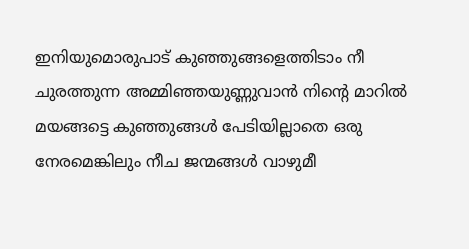ഇനിയുമൊരുപാട് കുഞ്ഞുങ്ങളെത്തിടാം നീ ചുരത്തുന്ന അമ്മിഞ്ഞയുണ്ണുവാൻ നിൻ്റെ മാറിൽ മയങ്ങട്ടെ കുഞ്ഞുങ്ങൾ പേടിയില്ലാതെ ഒരു നേരമെങ്കിലും നീച ജന്മങ്ങൾ വാഴുമീ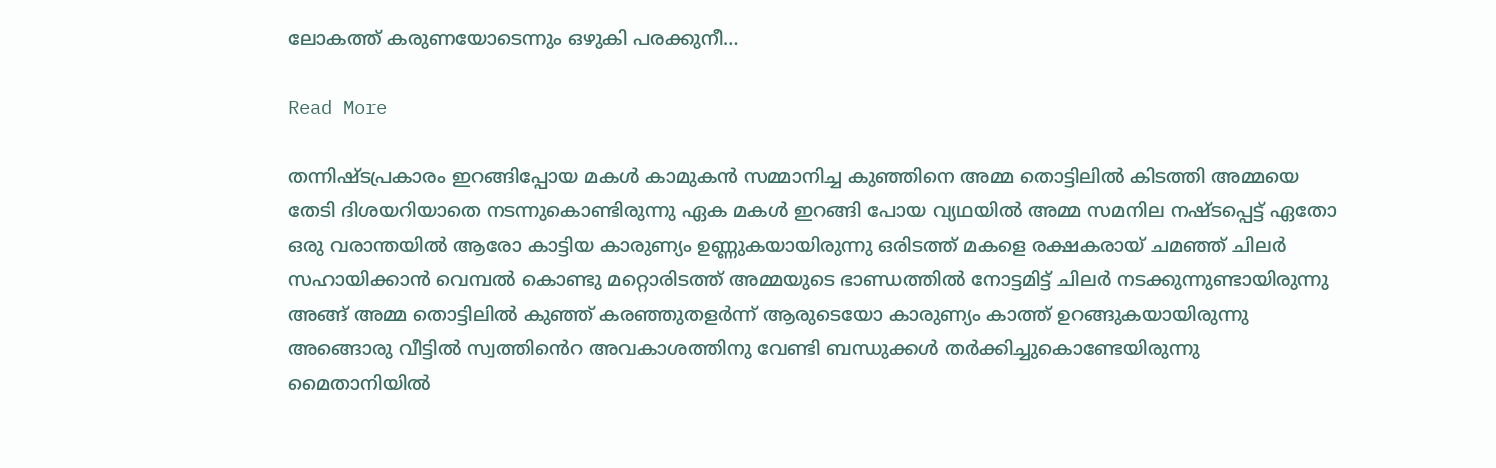ലോകത്ത് കരുണയോടെന്നും ഒഴുകി പരക്കുനീ…

Read More

തന്നിഷ്ടപ്രകാരം ഇറങ്ങിപ്പോയ മകൾ കാമുകൻ സമ്മാനിച്ച കുഞ്ഞിനെ അമ്മ തൊട്ടിലിൽ കിടത്തി അമ്മയെ തേടി ദിശയറിയാതെ നടന്നുകൊണ്ടിരുന്നു ഏക മകൾ ഇറങ്ങി പോയ വ്യഥയിൽ അമ്മ സമനില നഷ്ടപ്പെട്ട് ഏതോ ഒരു വരാന്തയിൽ ആരോ കാട്ടിയ കാരുണ്യം ഉണ്ണുകയായിരുന്നു ഒരിടത്ത് മകളെ രക്ഷകരായ് ചമഞ്ഞ് ചിലർ സഹായിക്കാൻ വെമ്പൽ കൊണ്ടു മറ്റൊരിടത്ത് അമ്മയുടെ ഭാണ്ഡത്തിൽ നോട്ടമിട്ട് ചിലർ നടക്കുന്നുണ്ടായിരുന്നു അങ്ങ് അമ്മ തൊട്ടിലിൽ കുഞ്ഞ് കരഞ്ഞുതളർന്ന് ആരുടെയോ കാരുണ്യം കാത്ത് ഉറങ്ങുകയായിരുന്നു അങ്ങൊരു വീട്ടിൽ സ്വത്തിൻെറ അവകാശത്തിനു വേണ്ടി ബന്ധുക്കൾ തർക്കിച്ചുകൊണ്ടേയിരുന്നു മൈതാനിയിൽ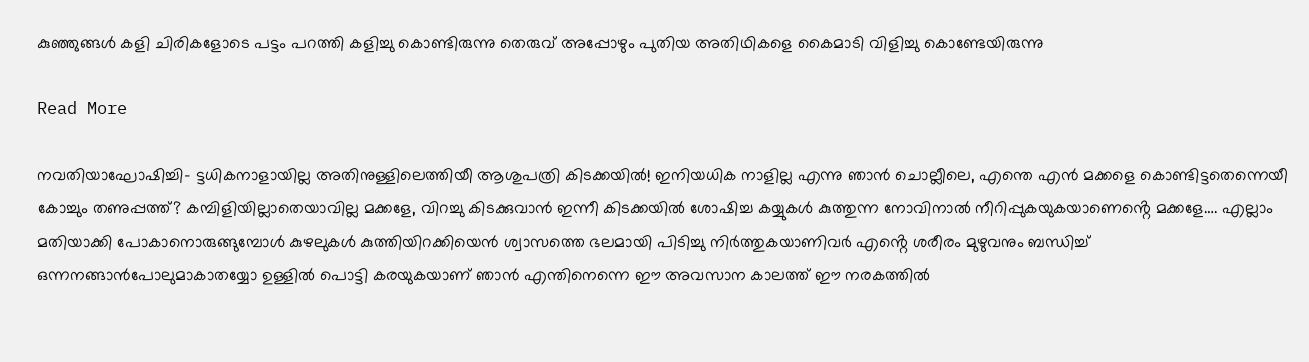കുഞ്ഞുങ്ങൾ കളി ചിരികളോടെ പട്ടം പറത്തി കളിച്ചു കൊണ്ടിരുന്നു തെരുവ് അപ്പോഴും പുതിയ അതിഥികളെ കൈമാടി വിളിച്ചു കൊണ്ടേയിരുന്നു

Read More

നവതിയാഘോഷിച്ചി- ട്ടധികനാളായില്ല അതിനുള്ളിലെത്തിയീ ആശുപത്രി കിടക്കയിൽ! ഇനിയധിക നാളില്ല എന്നു ഞാൻ ചൊല്ലീലെ, എന്തെ എൻ മക്കളെ കൊണ്ടിട്ടതെന്നെയീ കോച്ചും തണുപ്പത്ത്? കമ്പിളിയില്ലാതെയാവില്ല മക്കളേ, വിറച്ചു കിടക്കുവാൻ ഇന്നീ കിടക്കയിൽ ശോഷിച്ച കയ്യുകൾ കുത്തുന്ന നോവിനാൽ നീറിപ്പുകയുകയാണെൻ്റെ മക്കളേ…. എല്ലാം മതിയാക്കി പോകാനൊരുങ്ങുമ്പോൾ കുഴലുകൾ കുത്തിയിറക്കിയെൻ ശ്വാസത്തെ ഭലമായി പിടിച്ചു നിർത്തുകയാണിവർ എൻ്റെ ശരീരം മുഴുവനും ബന്ധിച്ച് ഒന്നനങ്ങാൻപോലുമാകാതയ്യോ ഉള്ളിൽ പൊട്ടി കരയുകയാണ് ഞാൻ എന്തിനെന്നെ ഈ അവസാന കാലത്ത് ഈ നരകത്തിൽ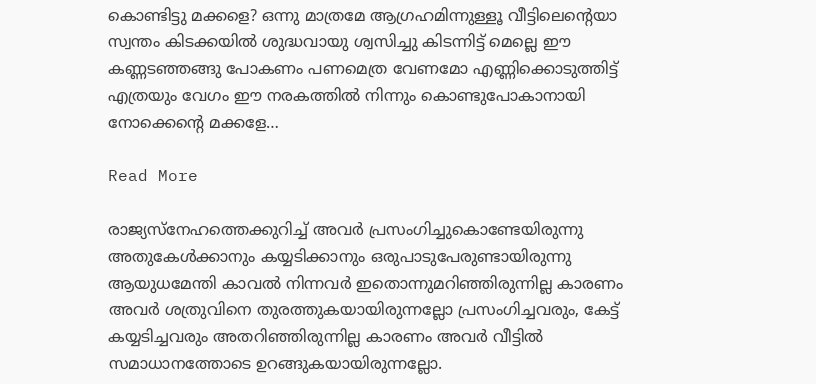കൊണ്ടിട്ടു മക്കളെ? ഒന്നു മാത്രമേ ആഗ്രഹമിന്നുള്ളൂ വീട്ടിലെൻ്റെയാ സ്വന്തം കിടക്കയിൽ ശുദ്ധവായു ശ്വസിച്ചു കിടന്നിട്ട് മെല്ലെ ഈ കണ്ണടഞ്ഞങ്ങു പോകണം പണമെത്ര വേണമോ എണ്ണിക്കൊടുത്തിട്ട് എത്രയും വേഗം ഈ നരകത്തിൽ നിന്നും കൊണ്ടുപോകാനായി നോക്കെൻ്റെ മക്കളേ…

Read More

രാജ്യസ്നേഹത്തെക്കുറിച്ച് അവർ പ്രസംഗിച്ചുകൊണ്ടേയിരുന്നു അതുകേൾക്കാനും കയ്യടിക്കാനും ഒരുപാടുപേരുണ്ടായിരുന്നു ആയുധമേന്തി കാവൽ നിന്നവർ ഇതൊന്നുമറിഞ്ഞിരുന്നില്ല കാരണം അവർ ശത്രുവിനെ തുരത്തുകയായിരുന്നല്ലോ പ്രസംഗിച്ചവരും, കേട്ട് കയ്യടിച്ചവരും അതറിഞ്ഞിരുന്നില്ല കാരണം അവർ വീട്ടിൽ സമാധാനത്തോടെ ഉറങ്ങുകയായിരുന്നല്ലോ.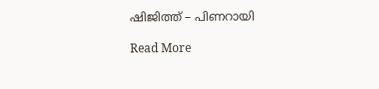ഷിജിത്ത് – പിണറായി

Read More